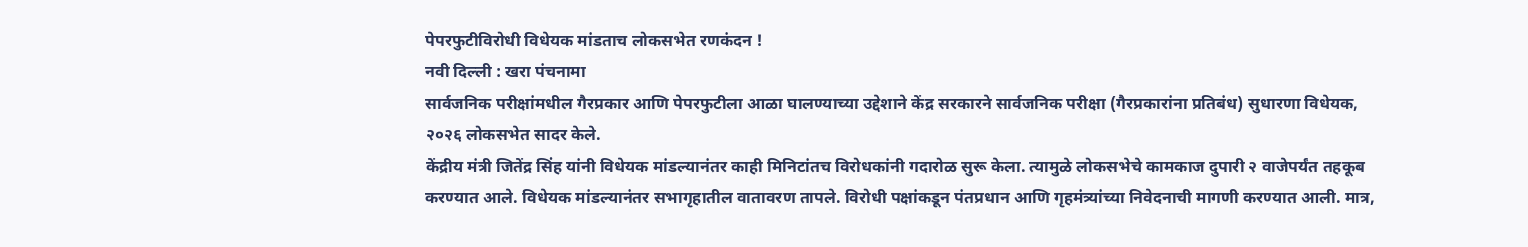पेपरफुटीविरोधी विधेयक मांडताच लोकसभेत रणकंदन !
नवी दिल्ली : खरा पंचनामा
सार्वजनिक परीक्षांमधील गैरप्रकार आणि पेपरफुटीला आळा घालण्याच्या उद्देशाने केंद्र सरकारने सार्वजनिक परीक्षा (गैरप्रकारांना प्रतिबंध) सुधारणा विधेयक, २०२६ लोकसभेत सादर केले.
केंद्रीय मंत्री जितेंद्र सिंह यांनी विधेयक मांडल्यानंतर काही मिनिटांतच विरोधकांनी गदारोळ सुरू केला. त्यामुळे लोकसभेचे कामकाज दुपारी २ वाजेपर्यंत तहकूब करण्यात आले. विधेयक मांडल्यानंतर सभागृहातील वातावरण तापले. विरोधी पक्षांकडून पंतप्रधान आणि गृहमंत्र्यांच्या निवेदनाची मागणी करण्यात आली. मात्र,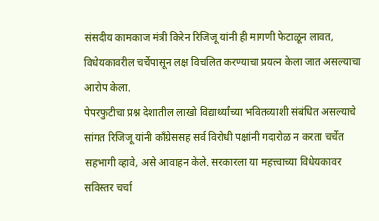संसदीय कामकाज मंत्री किरेन रिजिजू यांनी ही मागणी फेटाळून लावत, विधेयकावरील चर्चेपासून लक्ष विचलित करण्याचा प्रयत्न केला जात असल्याचा आरोप केला.
पेपरफुटीचा प्रश्न देशातील लाखो विद्यार्थ्यांच्या भवितव्याशी संबंधित असल्याचे सांगत रिजिजू यांनी काँग्रेससह सर्व विरोधी पक्षांनी गदारोळ न करता चर्चेत सहभागी व्हावे, असे आवाहन केले. सरकारला या महत्त्वाच्या विधेयकावर सविस्तर चर्चा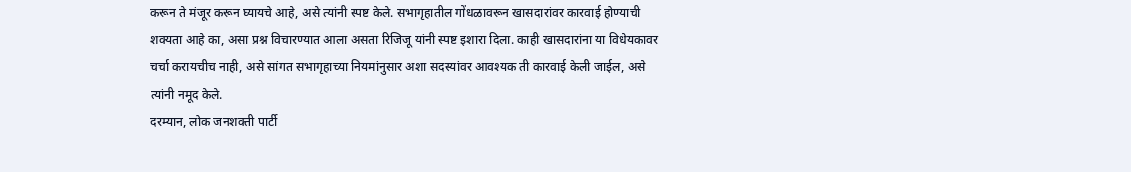करून ते मंजूर करून घ्यायचे आहे, असे त्यांनी स्पष्ट केले. सभागृहातील गोंधळावरून खासदारांवर कारवाई होण्याची शक्यता आहे का, असा प्रश्न विचारण्यात आला असता रिजिजू यांनी स्पष्ट इशारा दिला. काही खासदारांना या विधेयकावर चर्चा करायचीच नाही, असे सांगत सभागृहाच्या नियमांनुसार अशा सदस्यांवर आवश्यक ती कारवाई केली जाईल, असे त्यांनी नमूद केले.
दरम्यान, लोक जनशक्ती पार्टी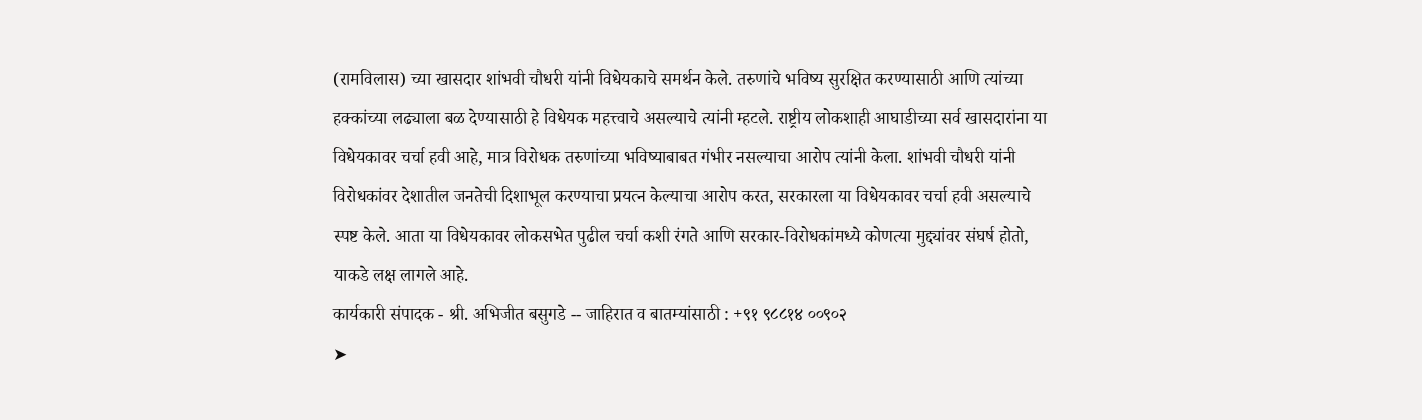(रामविलास) च्या खासदार शांभवी चौधरी यांनी विधेयकाचे समर्थन केले. तरुणांचे भविष्य सुरक्षित करण्यासाठी आणि त्यांच्या हक्कांच्या लढ्याला बळ देण्यासाठी हे विधेयक महत्त्वाचे असल्याचे त्यांनी म्हटले. राष्ट्रीय लोकशाही आघाडीच्या सर्व खासदारांना या विधेयकावर चर्चा हवी आहे, मात्र विरोधक तरुणांच्या भविष्याबाबत गंभीर नसल्याचा आरोप त्यांनी केला. शांभवी चौधरी यांनी विरोधकांवर देशातील जनतेची दिशाभूल करण्याचा प्रयत्न केल्याचा आरोप करत, सरकारला या विधेयकावर चर्चा हवी असल्याचे स्पष्ट केले. आता या विधेयकावर लोकसभेत पुढील चर्चा कशी रंगते आणि सरकार-विरोधकांमध्ये कोणत्या मुद्द्यांवर संघर्ष होतो, याकडे लक्ष लागले आहे.
कार्यकारी संपादक - श्री. अभिजीत बसुगडे -- जाहिरात व बातम्यांसाठी : +९१ ९८८१४ ००९०२
➤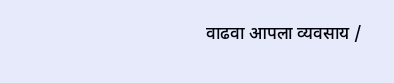वाढवा आपला व्यवसाय /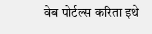वेब पोर्टल्स करिता इथे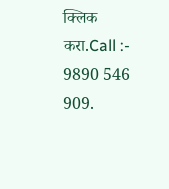क्लिक करा.Call :- 9890 546 909.